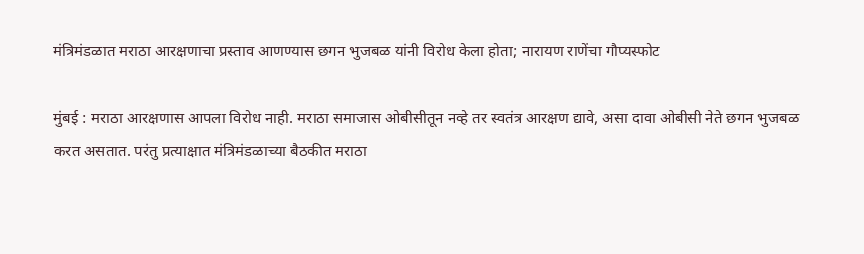मंत्रिमंडळात मराठा आरक्षणाचा प्रस्ताव आणण्यास छगन भुजबळ यांनी विरोध केला होता; नारायण राणेंचा गौप्यस्फोट

मुंबई : मराठा आरक्षणास आपला विरोध नाही. मराठा समाजास ओबीसीतून नव्हे तर स्वतंत्र आरक्षण द्यावे, असा दावा ओबीसी नेते छगन भुजबळ करत असतात. परंतु प्रत्याक्षात मंत्रिमंडळाच्या बैठकीत मराठा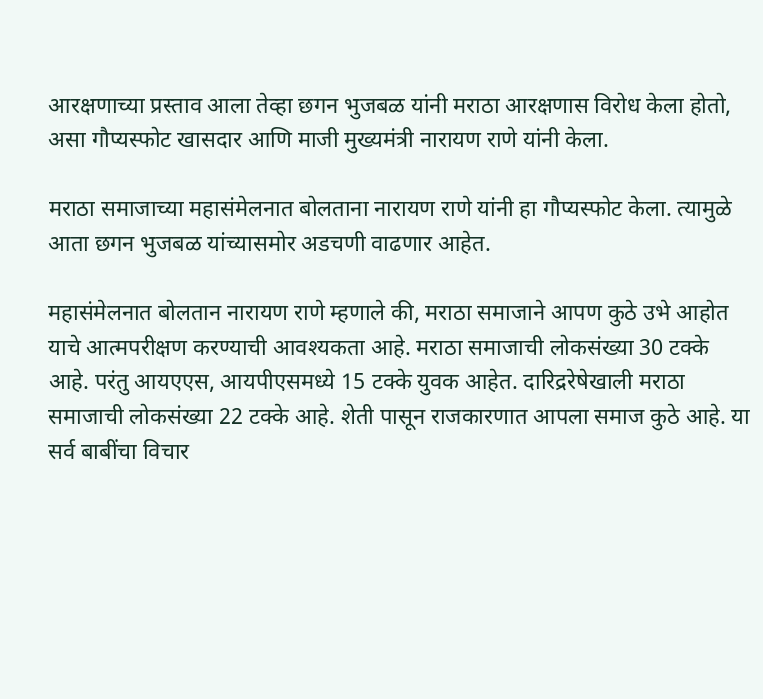आरक्षणाच्या प्रस्ताव आला तेव्हा छगन भुजबळ यांनी मराठा आरक्षणास विरोध केला होतो, असा गौप्यस्फोट खासदार आणि माजी मुख्यमंत्री नारायण राणे यांनी केला.

मराठा समाजाच्या महासंमेलनात बोलताना नारायण राणे यांनी हा गौप्यस्फोट केला. त्यामुळे आता छगन भुजबळ यांच्यासमोर अडचणी वाढणार आहेत.

महासंमेलनात बोलतान नारायण राणे म्हणाले की, मराठा समाजाने आपण कुठे उभे आहोत याचे आत्मपरीक्षण करण्याची आवश्यकता आहे. मराठा समाजाची लोकसंख्या 30 टक्के आहे. परंतु आयएएस, आयपीएसमध्ये 15 टक्के युवक आहेत. दारिद्ररेषेखाली मराठा समाजाची लोकसंख्या 22 टक्के आहे. शेती पासून राजकारणात आपला समाज कुठे आहे. या सर्व बाबींचा विचार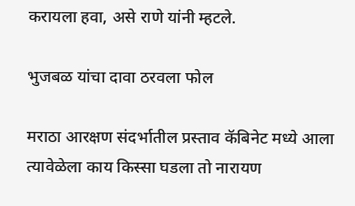करायला हवा, असे राणे यांनी म्हटले.

भुजबळ यांचा दावा ठरवला फोल

मराठा आरक्षण संदर्भातील प्रस्ताव कॅबिनेट मध्ये आला त्यावेळेला काय किस्सा घडला तो नारायण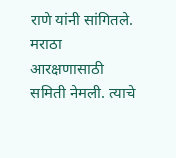राणे यांनी सांगितले. मराठा आरक्षणासाठी समिती नेमली. त्याचे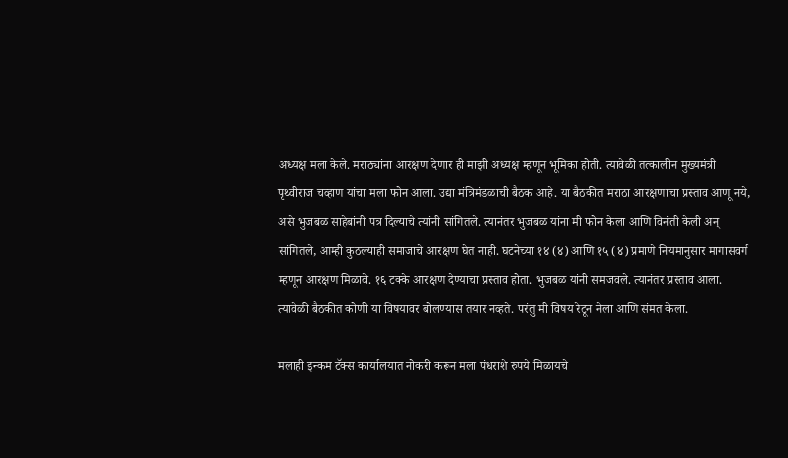अध्यक्ष मला केले. मराठ्यांना आरक्षण देणार ही माझी अध्यक्ष म्हणून भूमिका होती. त्यावेळी तत्कालीन मुख्यमंत्री पृथ्वीराज चव्हाण यांचा मला फोन आला. उद्या मंत्रिमंडळाची बैठक आहे. या बैठकीत मराठा आरक्षणाचा प्रस्ताव आणू नये, असे भुजबळ साहेबांनी पत्र दिल्याचे त्यांनी सांगितले. त्यानंतर भुजबळ यांना मी फोन केला आणि विनंती केली अन् सांगितले, आम्ही कुठल्याही समाजाचे आरक्षण घेत नाही. घटनेच्या १४ (४) आणि १५ (४) प्रमाणे नियमानुसार मागासवर्ग म्हणून आरक्षण मिळावे. १६ टक्के आरक्षण देण्याचा प्रस्ताव होता. भुजबळ यांनी समजवले. त्यानंतर प्रस्ताव आला. त्यावेळी बैठकीत कोणी या विषयावर बोलण्यास तयार नव्हते. परंतु मी विषय रेटून नेला आणि संमत केला.

मलाही इन्कम टॅक्स कार्यालयात नोकरी करून मला पंधराशे रुपये मिळायचे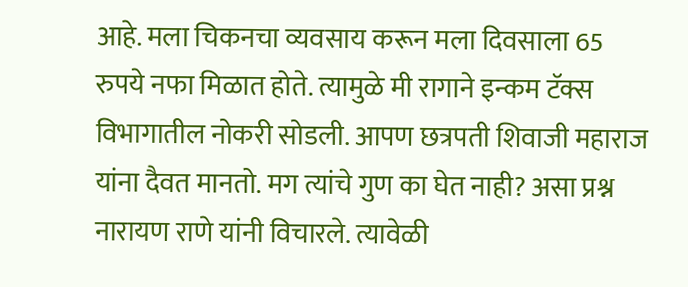आहे. मला चिकनचा व्यवसाय करून मला दिवसाला 65 रुपये नफा मिळात होते. त्यामुळे मी रागाने इन्कम टॅक्स विभागातील नोकरी सोडली. आपण छत्रपती शिवाजी महाराज यांना दैवत मानतो. मग त्यांचे गुण का घेत नाही? असा प्रश्न नारायण राणे यांनी विचारले. त्यावेळी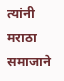त्यांनी मराठा समाजाने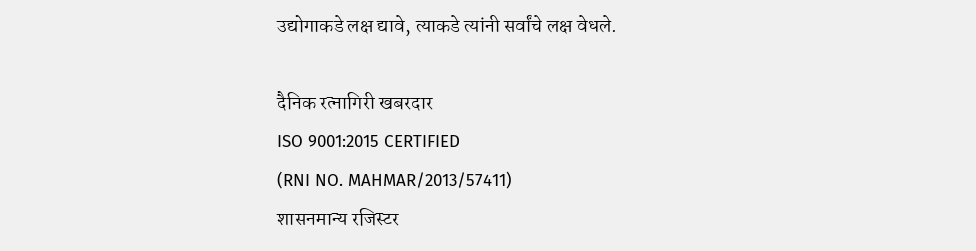उद्योगाकडे लक्ष द्यावे, त्याकडे त्यांनी सर्वांचे लक्ष वेधले.

दैनिक रत्नागिरी खबरदार
ISO 9001:2015 CERTIFIED
(RNI NO. MAHMAR/2013/57411)
शासनमान्य रजिस्टर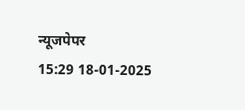न्यूजपेपर
15:29 18-01-2025